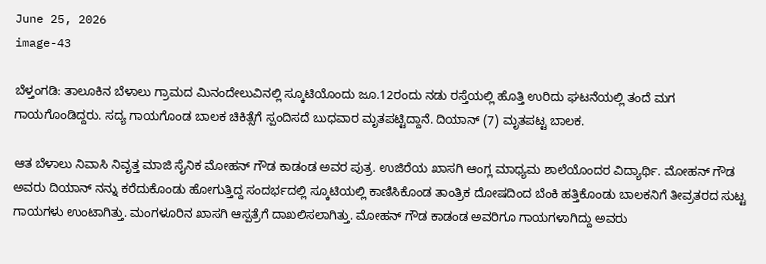June 25, 2026
image-43

ಬೆಳ್ತಂಗಡಿ: ತಾಲೂಕಿನ ಬೆಳಾಲು ಗ್ರಾಮದ ಮಿನಂದೇಲುವಿನಲ್ಲಿ ಸ್ಕೂಟಿಯೊಂದು ಜೂ.12ರಂದು ನಡು ರಸ್ತೆಯಲ್ಲಿ ಹೊತ್ತಿ ಉರಿದು ಘಟನೆಯಲ್ಲಿ ತಂದೆ ಮಗ ಗಾಯಗೊಂಡಿದ್ದರು. ಸದ್ಯ ಗಾಯಗೊಂಡ ಬಾಲಕ ಚಿಕಿತ್ಸೆಗೆ ಸ್ಪಂದಿಸದೆ ಬುಧವಾರ ಮೃತಪಟ್ಟಿದ್ದಾನೆ. ದಿಯಾನ್ (7) ಮೃತಪಟ್ಟ ಬಾಲಕ.

ಆತ ಬೆಳಾಲು ನಿವಾಸಿ ನಿವೃತ್ತ ಮಾಜಿ ಸೈನಿಕ ಮೋಹನ್ ಗೌಡ ಕಾಡಂಡ ಅವರ ಪುತ್ರ. ಉಜಿರೆಯ ಖಾಸಗಿ ಆಂಗ್ಲ ಮಾಧ್ಯಮ ಶಾಲೆಯೊಂದರ ವಿದ್ಯಾರ್ಥಿ. ಮೋಹನ್ ಗೌಡ ಅವರು ದಿಯಾನ್ ನನ್ನು ಕರೆದುಕೊಂಡು ಹೋಗುತ್ತಿದ್ದ ಸಂದರ್ಭದಲ್ಲಿ ಸ್ಕೂಟಿಯಲ್ಲಿ ಕಾಣಿಸಿಕೊಂಡ ತಾಂತ್ರಿಕ ದೋಷದಿಂದ ಬೆಂಕಿ ಹತ್ತಿಕೊಂಡು ಬಾಲಕನಿಗೆ ತೀವ್ರತರದ ಸುಟ್ಟ ಗಾಯಗಳು ಉಂಟಾಗಿತ್ತು. ಮಂಗಳೂರಿನ ಖಾಸಗಿ ಆಸ್ಪತ್ರೆಗೆ ದಾಖಲಿಸಲಾಗಿತ್ತು. ಮೋಹನ್ ಗೌಡ ಕಾಡಂಡ ಅವರಿಗೂ ಗಾಯಗಳಾಗಿದ್ದು ಅವರು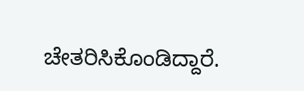ಚೇತರಿಸಿಕೊಂಡಿದ್ದಾರೆ.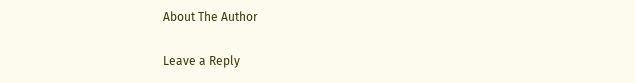About The Author

Leave a Reply